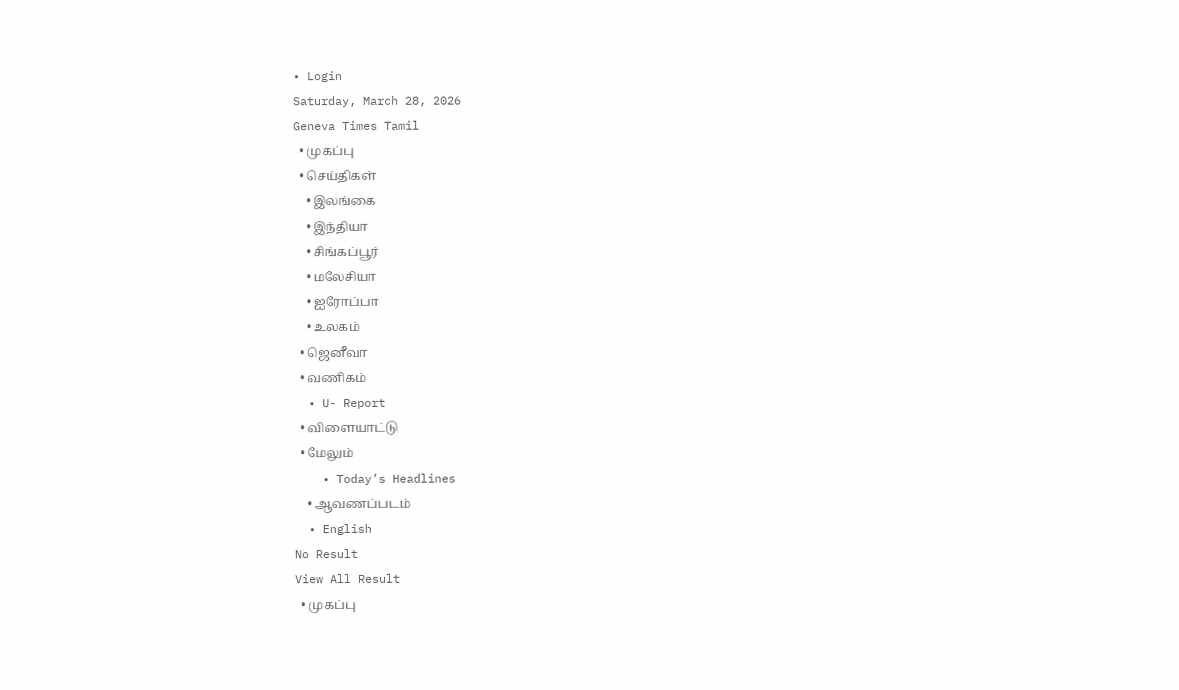• Login
Saturday, March 28, 2026
Geneva Times Tamil
  • முகப்பு
  • செய்திகள்
    • இலங்கை
    • இந்தியா
    • சிங்கப்பூர்
    • மலேசியா
    • ஐரோப்பா
    • உலகம்
  • ஜெனீவா
  • வணிகம்
  • U- Report
  • விளையாட்டு
  • மேலும்
    • Today’s Headlines
    • ஆவணப்படம்
  • English
No Result
View All Result
  • முகப்பு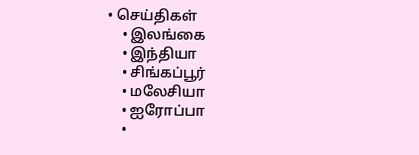• செய்திகள்
    • இலங்கை
    • இந்தியா
    • சிங்கப்பூர்
    • மலேசியா
    • ஐரோப்பா
    •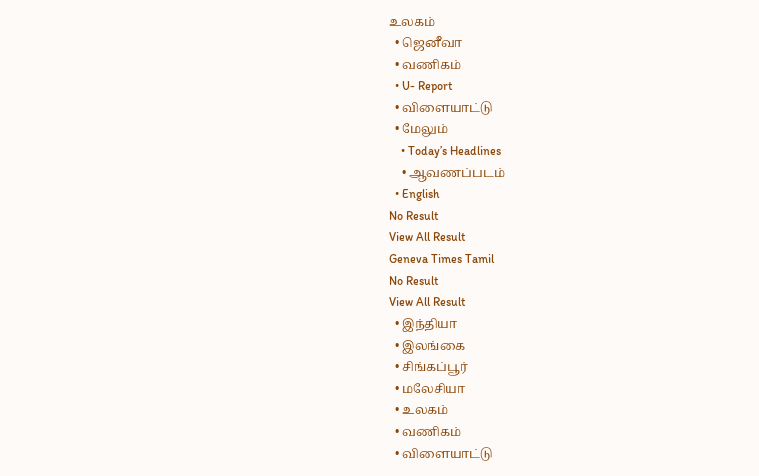உலகம்
  • ஜெனீவா
  • வணிகம்
  • U- Report
  • விளையாட்டு
  • மேலும்
    • Today’s Headlines
    • ஆவணப்படம்
  • English
No Result
View All Result
Geneva Times Tamil
No Result
View All Result
  • இந்தியா
  • இலங்கை
  • சிங்கப்பூர்
  • மலேசியா
  • உலகம்
  • வணிகம்
  • விளையாட்டு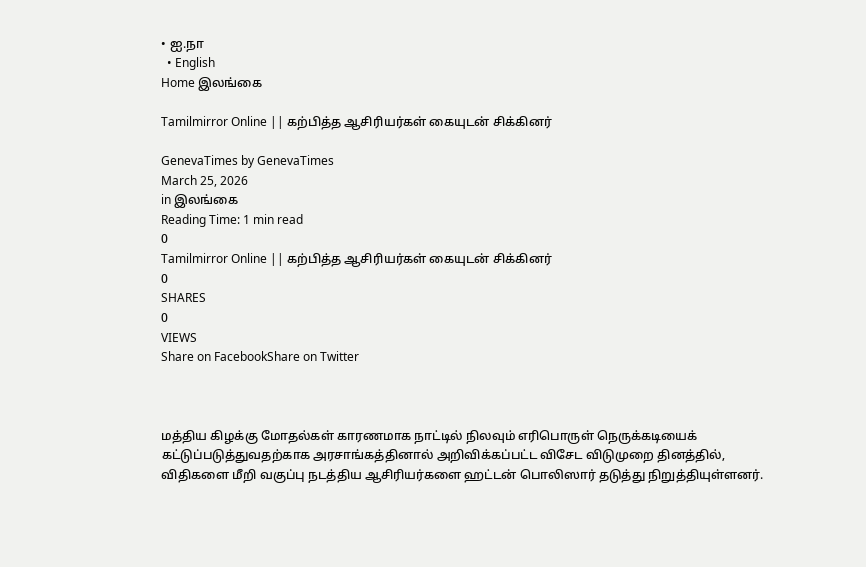• ஐ.நா
  • English
Home இலங்கை

Tamilmirror Online || கற்பித்த ஆசிரியர்கள் கையுடன் சிக்கினர்

GenevaTimes by GenevaTimes
March 25, 2026
in இலங்கை
Reading Time: 1 min read
0
Tamilmirror Online || கற்பித்த ஆசிரியர்கள் கையுடன் சிக்கினர்
0
SHARES
0
VIEWS
Share on FacebookShare on Twitter



மத்திய கிழக்கு மோதல்கள் காரணமாக நாட்டில் நிலவும் எரிபொருள் நெருக்கடியைக் கட்டுப்படுத்துவதற்காக அரசாங்கத்தினால் அறிவிக்கப்பட்ட விசேட விடுமுறை தினத்தில், விதிகளை மீறி வகுப்பு நடத்திய ஆசிரியர்களை ஹட்டன் பொலிஸார் தடுத்து நிறுத்தியுள்ளனர்.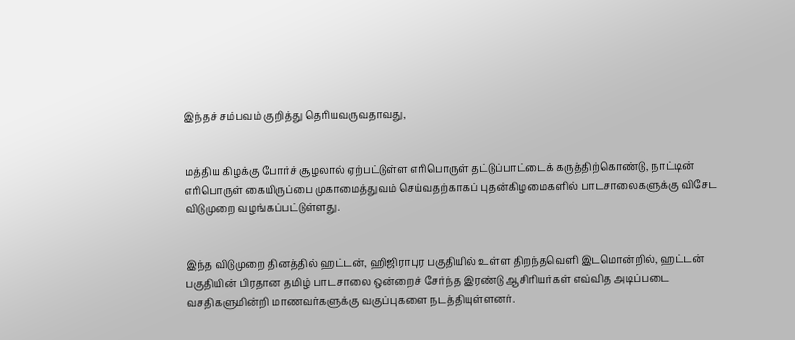இந்தச் சம்பவம் குறித்து தெரியவருவதாவது,


மத்திய கிழக்கு போர்ச் சூழலால் ஏற்பட்டுள்ள எரிபொருள் தட்டுப்பாட்டைக் கருத்திற்கொண்டு, நாட்டின் எரிபொருள் கையிருப்பை முகாமைத்துவம் செய்வதற்காகப் புதன்கிழமைகளில் பாடசாலைகளுக்கு விசேட விடுமுறை வழங்கப்பட்டுள்ளது.


இந்த விடுமுறை தினத்தில் ஹட்டன், ஹிஜிராபுர பகுதியில் உள்ள திறந்தவெளி இடமொன்றில், ஹட்டன் பகுதியின் பிரதான தமிழ் பாடசாலை ஒன்றைச் சேர்ந்த இரண்டு ஆசிரியர்கள் எவ்வித அடிப்படை வசதிகளுமின்றி மாணவர்களுக்கு வகுப்புகளை நடத்தியுள்ளனர்.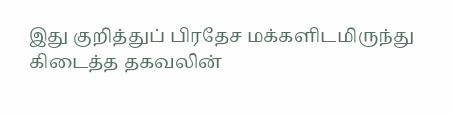இது குறித்துப் பிரதேச மக்களிடமிருந்து கிடைத்த தகவலின்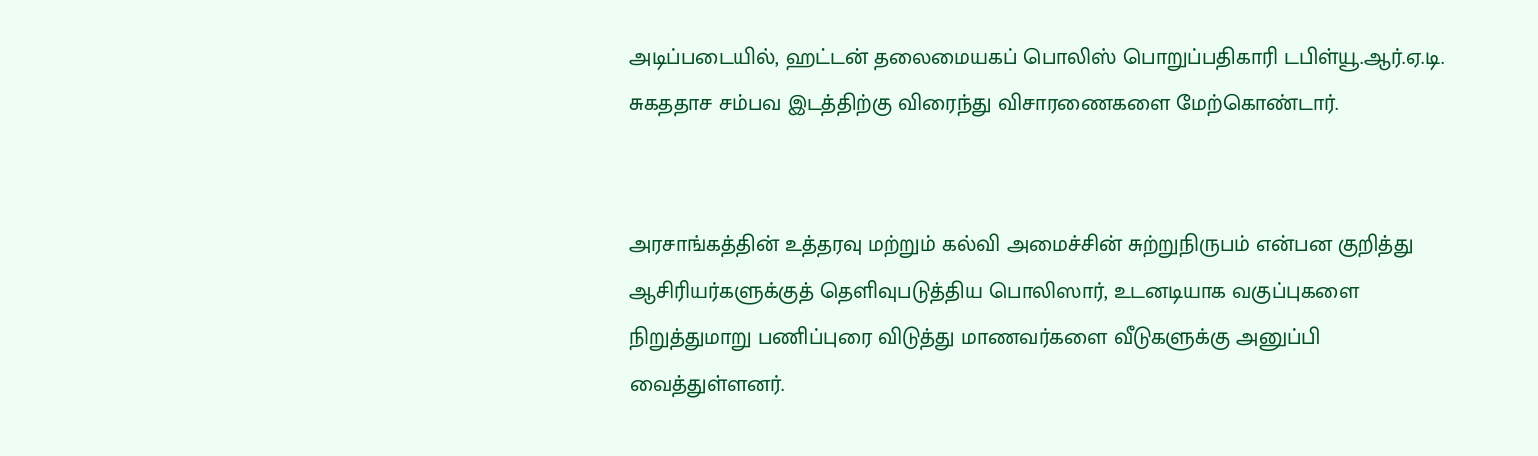அடிப்படையில், ஹட்டன் தலைமையகப் பொலிஸ் பொறுப்பதிகாரி டபிள்யூ.ஆர்.ஏ.டி. சுகததாச சம்பவ இடத்திற்கு விரைந்து விசாரணைகளை மேற்கொண்டார்.


அரசாங்கத்தின் உத்தரவு மற்றும் கல்வி அமைச்சின் சுற்றுநிருபம் என்பன குறித்து ஆசிரியர்களுக்குத் தெளிவுபடுத்திய பொலிஸார், உடனடியாக வகுப்புகளை நிறுத்துமாறு பணிப்புரை விடுத்து மாணவர்களை வீடுகளுக்கு அனுப்பி வைத்துள்ளனர்.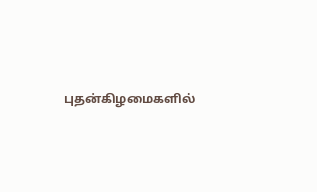புதன்கிழமைகளில்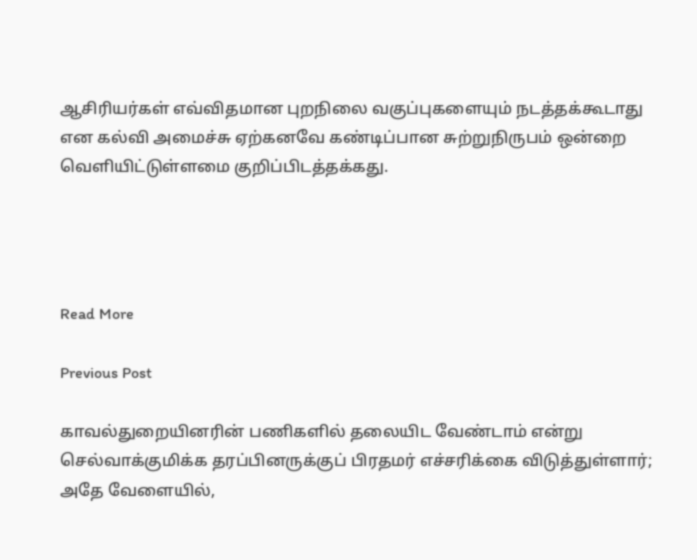ஆசிரியர்கள் எவ்விதமான புறநிலை வகுப்புகளையும் நடத்தக்கூடாது என கல்வி அமைச்சு ஏற்கனவே கண்டிப்பான சுற்றுநிருபம் ஒன்றை வெளியிட்டுள்ளமை குறிப்பிடத்தக்கது.




Read More

Previous Post

காவல்துறையினரின் பணிகளில் தலையிட வேண்டாம் என்று செல்வாக்குமிக்க தரப்பினருக்குப் பிரதமர் எச்சரிக்கை விடுத்துள்ளார்; அதே வேளையில்,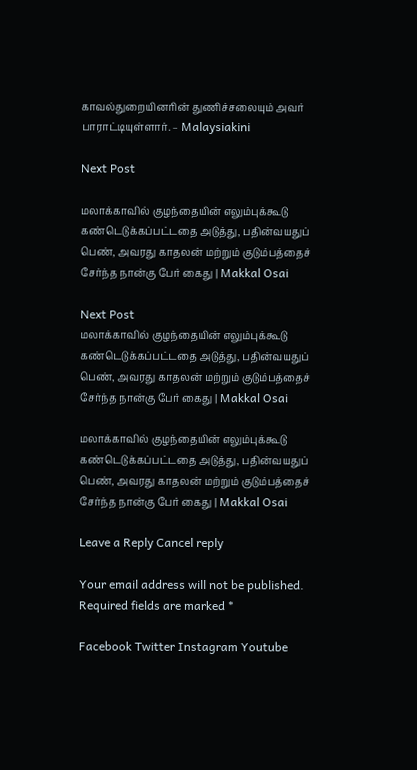காவல்துறையினரின் துணிச்சலையும் அவர் பாராட்டியுள்ளார். – Malaysiakini

Next Post

மலாக்காவில் குழந்தையின் எலும்புக்கூடு கண்டெடுக்கப்பட்டதை அடுத்து, பதின்வயதுப் பெண், அவரது காதலன் மற்றும் குடும்பத்தைச் சேர்ந்த நான்கு பேர் கைது | Makkal Osai

Next Post
மலாக்காவில் குழந்தையின் எலும்புக்கூடு கண்டெடுக்கப்பட்டதை அடுத்து, பதின்வயதுப் பெண், அவரது காதலன் மற்றும் குடும்பத்தைச் சேர்ந்த நான்கு பேர் கைது | Makkal Osai

மலாக்காவில் குழந்தையின் எலும்புக்கூடு கண்டெடுக்கப்பட்டதை அடுத்து, பதின்வயதுப் பெண், அவரது காதலன் மற்றும் குடும்பத்தைச் சேர்ந்த நான்கு பேர் கைது | Makkal Osai

Leave a Reply Cancel reply

Your email address will not be published. Required fields are marked *

Facebook Twitter Instagram Youtube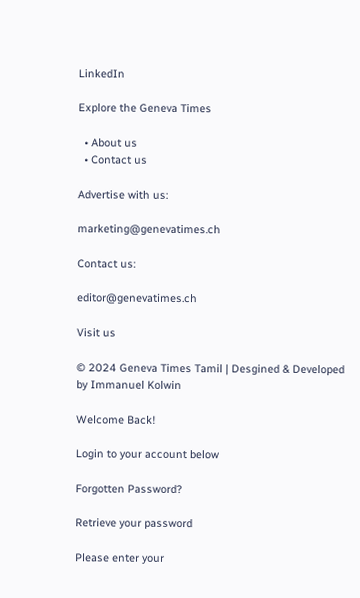LinkedIn

Explore the Geneva Times

  • About us
  • Contact us

Advertise with us:

marketing@genevatimes.ch

Contact us:

editor@genevatimes.ch

Visit us

© 2024 Geneva Times Tamil | Desgined & Developed by Immanuel Kolwin

Welcome Back!

Login to your account below

Forgotten Password?

Retrieve your password

Please enter your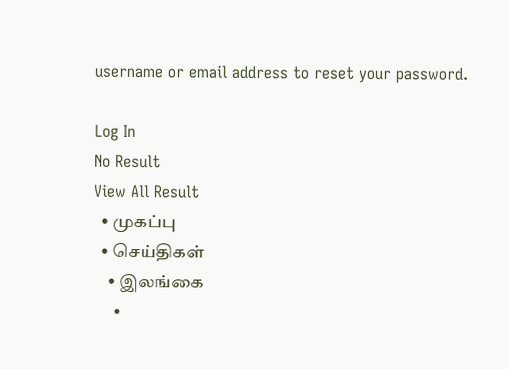username or email address to reset your password.

Log In
No Result
View All Result
  • முகப்பு
  • செய்திகள்
    • இலங்கை
    •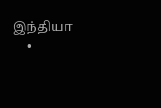இந்தியா
    •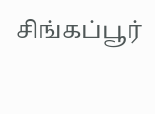சிங்கப்பூர்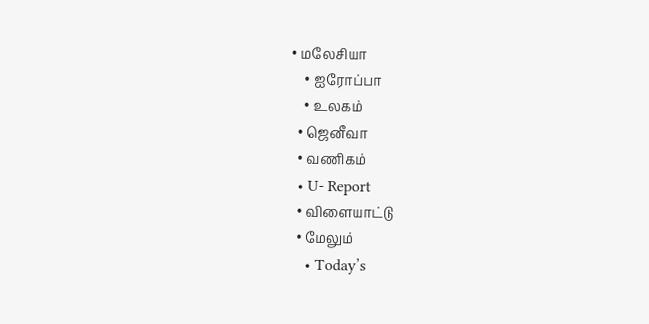• மலேசியா
    • ஐரோப்பா
    • உலகம்
  • ஜெனீவா
  • வணிகம்
  • U- Report
  • விளையாட்டு
  • மேலும்
    • Today’s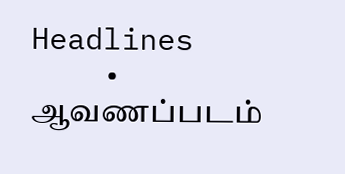Headlines
    • ஆவணப்படம்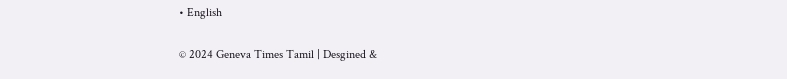• English

© 2024 Geneva Times Tamil | Desgined &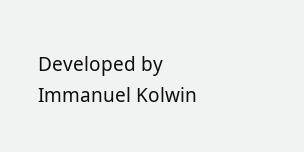Developed by Immanuel Kolwin